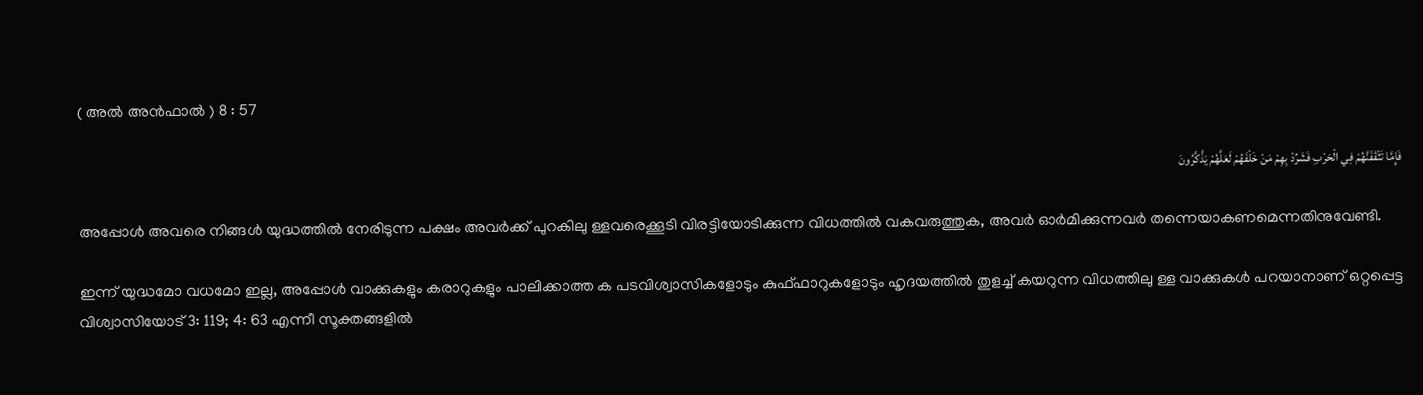( അൽ അന്‍ഫാല്‍ ) 8 : 57

فَإِمَّا تَثْقَفَنَّهُمْ فِي الْحَرْبِ فَشَرِّدْ بِهِمْ مَنْ خَلْفَهُمْ لَعَلَّهُمْ يَذَّكَّرُونَ

അപ്പോള്‍ അവരെ നിങ്ങള്‍ യുദ്ധത്തില്‍ നേരിടുന്ന പക്ഷം അവര്‍ക്ക് പുറകിലു ള്ളവരെക്കൂടി വിരട്ടിയോടിക്കുന്ന വിധത്തില്‍ വകവരുത്തുക, അവര്‍ ഓര്‍മിക്കുന്നവര്‍ തന്നെയാകണമെന്നതിനുവേണ്ടി.

ഇന്ന് യുദ്ധമോ വധമോ ഇല്ല, അപ്പോള്‍ വാക്കുകളും കരാറുകളും പാലിക്കാത്ത ക പടവിശ്വാസികളോടും കുഫ്ഫാറുകളോടും ഹൃദയത്തില്‍ തുളച്ച് കയറുന്ന വിധത്തിലു ള്ള വാക്കുകള്‍ പറയാനാണ് ഒറ്റപ്പെട്ട വിശ്വാസിയോട് 3: 119; 4: 63 എന്നീ സൂക്തങ്ങളില്‍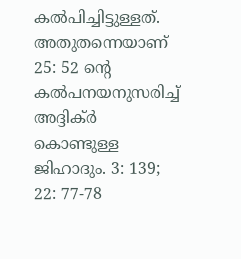കല്‍പിച്ചിട്ടുള്ളത്. അതുതന്നെയാണ് 25: 52 ന്‍റെ കല്‍പനയനുസരിച്ച് അദ്ദിക്ര്‍ കൊണ്ടുള്ള ജിഹാദും. 3: 139; 22: 77-78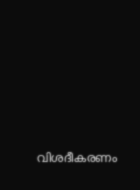വിശദീകരണം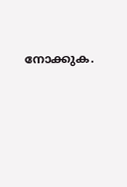നോക്കുക.